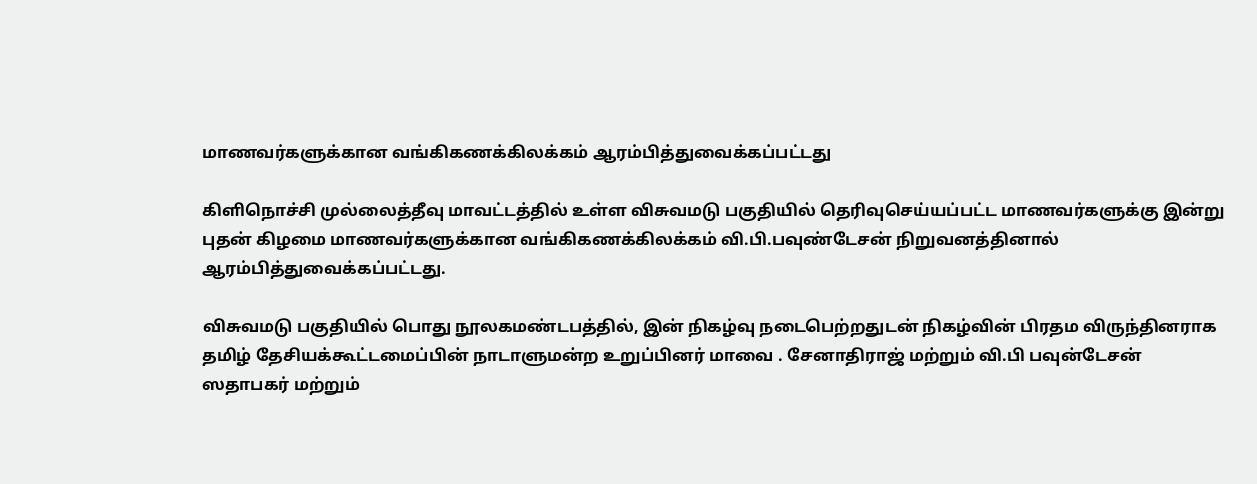மாணவர்களுக்கான வங்கிகணக்கிலக்கம் ஆரம்பித்துவைக்கப்பட்டது

கிளிநொச்சி முல்லைத்தீவு மாவட்டத்தில் உள்ள விசுவமடு பகுதியில் தெரிவுசெய்யப்பட்ட மாணவர்களுக்கு இன்று புதன் கிழமை மாணவர்களுக்கான வங்கிகணக்கிலக்கம் வி.பி.பவுண்டேசன் நிறுவனத்தினால் ஆரம்பித்துவைக்கப்பட்டது.

விசுவமடு பகுதியில் பொது நூலகமண்டபத்தில், இன் நிகழ்வு நடைபெற்றதுடன் நிகழ்வின் பிரதம விருந்தினராக தமிழ் தேசியக்கூட்டமைப்பின் நாடாளுமன்ற உறுப்பினர் மாவை . சேனாதிராஜ் மற்றும் வி.பி பவுன்டேசன் ஸதாபகர் மற்றும்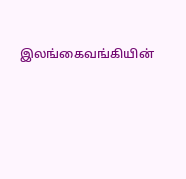இலங்கைவங்கியின்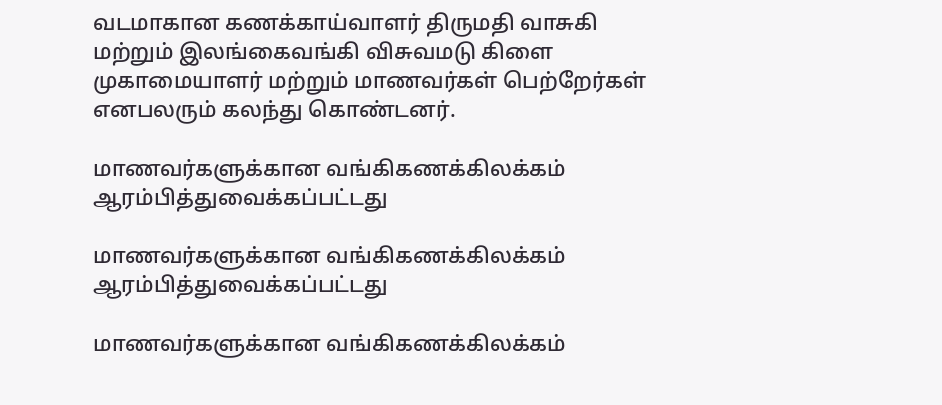வடமாகான கணக்காய்வாளர் திருமதி வாசுகி மற்றும் இலங்கைவங்கி விசுவமடு கிளை முகாமையாளர் மற்றும் மாணவர்கள் பெற்றேர்கள் எனபலரும் கலந்து கொண்டனர்.

மாணவர்களுக்கான வங்கிகணக்கிலக்கம் ஆரம்பித்துவைக்கப்பட்டது

மாணவர்களுக்கான வங்கிகணக்கிலக்கம் ஆரம்பித்துவைக்கப்பட்டது

மாணவர்களுக்கான வங்கிகணக்கிலக்கம்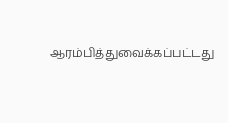ஆரம்பித்துவைக்கப்பட்டது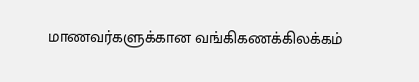மாணவர்களுக்கான வங்கிகணக்கிலக்கம்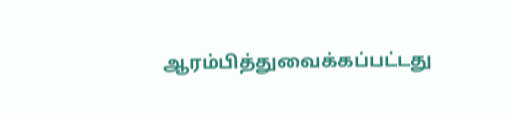ஆரம்பித்துவைக்கப்பட்டது